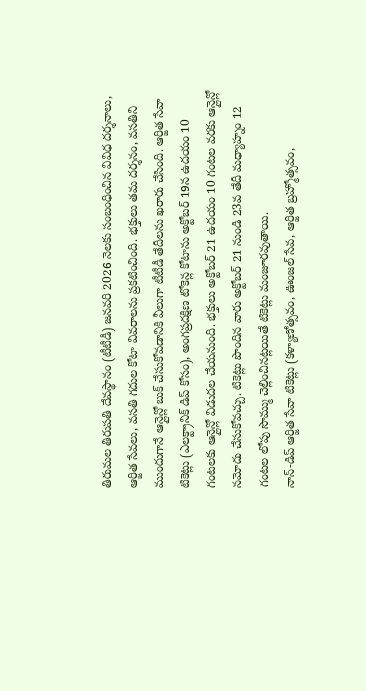తిరుమల తిరుపతి దేవస్థానం (టీటీడీ) జనవరి 2026 నెలకు సంబంధించిన వివిధ దర్శనాలు, ఆర్జిత సేవలు, వసతి గదుల కోటా వివరాలను ప్రకటించింది. భక్తులు తమ దర్శనం, వసతిని ముందుగానే ఆన్లైన్లో బుక్ చేసుకోవడానికి వీలుగా టీటీడీ తేదీలను ఖరారు చేసింది. ఆర్జిత సేవా టికెట్లు (ఎలక్ట్రానిక్ డిప్ కోసం), అంగప్రదక్షిణ టోకెన్ల కోటాను అక్టోబర్ 19న ఉదయం 10 గంటలకు ఆన్లైన్లో విడుదల చేయనుంది. భక్తులు అక్టోబర్ 21 ఉదయం 10 గంటల వరకు ఆన్లైన్లో నమోదు చేసుకోవచ్చు. టికెట్లు పొందిన వారు అక్టోబర్ 21 నుండి 23వ తేదీ మధ్యాహ్నం 12 గంటల లోపు సొమ్ము చెల్లించినట్లయితే టికెట్లు మంజూరవుతాయి.
నాన్-డిప్ ఆర్జిత సేవా టికెట్లు (కళ్యాణోత్సవం, ఊంజల్ సేవ, ఆర్జిత బ్రహ్మోత్సవం,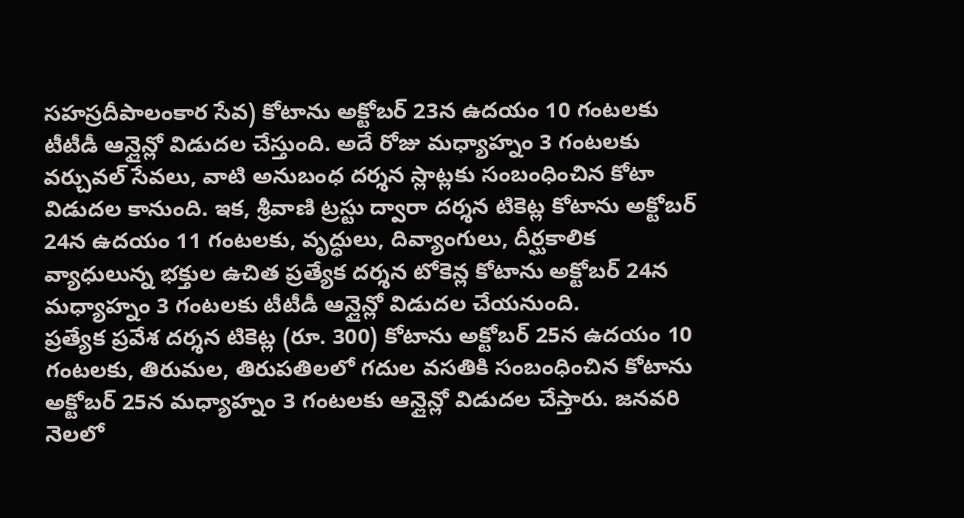సహస్రదీపాలంకార సేవ) కోటాను అక్టోబర్ 23న ఉదయం 10 గంటలకు టీటీడీ ఆన్లైన్లో విడుదల చేస్తుంది. అదే రోజు మధ్యాహ్నం 3 గంటలకు వర్చువల్ సేవలు, వాటి అనుబంధ దర్శన స్లాట్లకు సంబంధించిన కోటా విడుదల కానుంది. ఇక, శ్రీవాణి ట్రస్టు ద్వారా దర్శన టికెట్ల కోటాను అక్టోబర్ 24న ఉదయం 11 గంటలకు, వృద్ధులు, దివ్యాంగులు, దీర్ఘకాలిక వ్యాధులున్న భక్తుల ఉచిత ప్రత్యేక దర్శన టోకెన్ల కోటాను అక్టోబర్ 24న మధ్యాహ్నం 3 గంటలకు టీటీడీ ఆన్లైన్లో విడుదల చేయనుంది.
ప్రత్యేక ప్రవేశ దర్శన టికెట్ల (రూ. 300) కోటాను అక్టోబర్ 25న ఉదయం 10 గంటలకు, తిరుమల, తిరుపతిలలో గదుల వసతికి సంబంధించిన కోటాను అక్టోబర్ 25న మధ్యాహ్నం 3 గంటలకు ఆన్లైన్లో విడుదల చేస్తారు. జనవరి నెలలో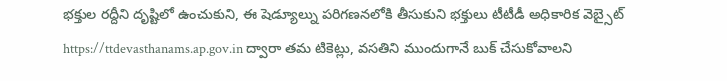భక్తుల రద్దీని దృష్టిలో ఉంచుకుని, ఈ షెడ్యూల్ను పరిగణనలోకి తీసుకుని భక్తులు టీటీడీ అధికారిక వెబ్సైట్ https://ttdevasthanams.ap.gov.in ద్వారా తమ టికెట్లు, వసతిని ముందుగానే బుక్ చేసుకోవాలని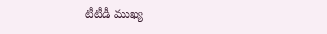టీటీడీ ముఖ్య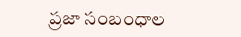ప్రజా సంబంధాల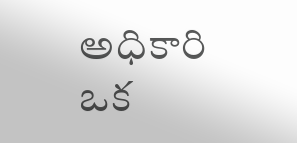అధికారి ఒక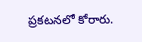ప్రకటనలో కోరారు.